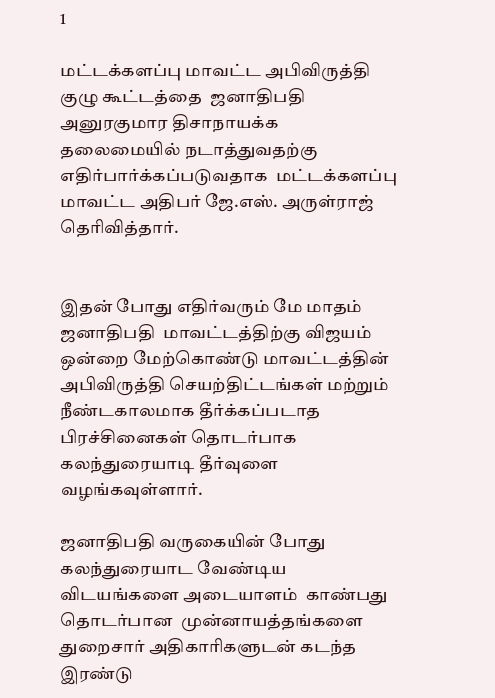1

மட்டக்களப்பு மாவட்ட அபிவிருத்தி குழு கூட்டத்தை  ஜனாதிபதி அனுரகுமார திசாநாயக்க   தலைமையில் நடாத்துவதற்கு  எதிர்பார்க்கப்படுவதாக  மட்டக்களப்பு மாவட்ட அதிபர் ஜே.எஸ். அருள்ராஜ்  தெரிவித்தார்.


இதன் போது எதிர்வரும் மே மாதம் ஜனாதிபதி  மாவட்டத்திற்கு விஜயம் ஒன்றை மேற்கொண்டு மாவட்டத்தின் அபிவிருத்தி செயற்திட்டங்கள் மற்றும்  நீண்டகாலமாக தீர்க்கப்படாத பிரச்சினைகள் தொடர்பாக கலந்துரையாடி தீர்வுளை வழங்கவுள்ளார்.

ஜனாதிபதி வருகையின் போது கலந்துரையாட வேண்டிய விடயங்களை அடையாளம்  காண்பது தொடர்பான  முன்னாயத்தங்களை துறைசார் அதிகாரிகளுடன் கடந்த இரண்டு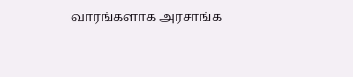வாரங்களாக அரசாங்க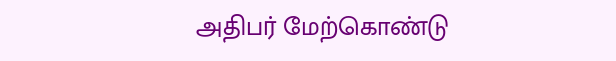அதிபர் மேற்கொண்டு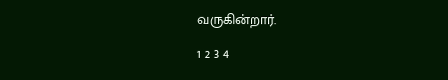வருகின்றார்.

1 2 3 4